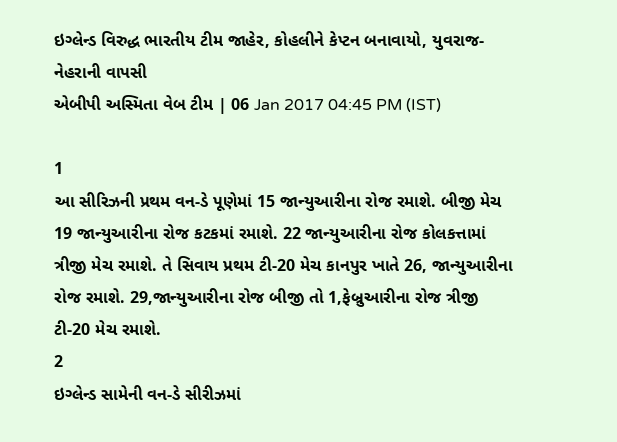ઇગ્લેન્ડ વિરુદ્ધ ભારતીય ટીમ જાહેર, કોહલીને કેપ્ટન બનાવાયો, યુવરાજ-નેહરાની વાપસી
એબીપી અસ્મિતા વેબ ટીમ | 06 Jan 2017 04:45 PM (IST)

1
આ સીરિઝની પ્રથમ વન-ડે પૂણેમાં 15 જાન્યુઆરીના રોજ રમાશે. બીજી મેચ 19 જાન્યુઆરીના રોજ કટકમાં રમાશે. 22 જાન્યુઆરીના રોજ કોલકત્તામાં ત્રીજી મેચ રમાશે. તે સિવાય પ્રથમ ટી-20 મેચ કાનપુર ખાતે 26, જાન્યુઆરીના રોજ રમાશે. 29,જાન્યુઆરીના રોજ બીજી તો 1,ફેબ્રુઆરીના રોજ ત્રીજી ટી-20 મેચ રમાશે.
2
ઇગ્લેન્ડ સામેની વન-ડે સીરીઝમાં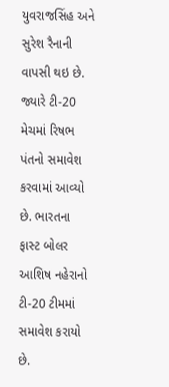યુવરાજસિંહ અને સુરેશ રૈનાની વાપસી થઇ છે. જ્યારે ટી-20 મેચમાં રિષભ પંતનો સમાવેશ કરવામાં આવ્યો છે. ભારતના ફાસ્ટ બોલર આશિષ નહેરાનો ટી-20 ટીમમાં સમાવેશ કરાયો છે.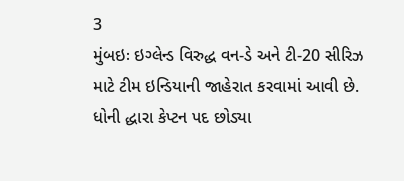3
મુંબઇઃ ઇગ્લેન્ડ વિરુદ્ધ વન-ડે અને ટી-20 સીરિઝ માટે ટીમ ઇન્ડિયાની જાહેરાત કરવામાં આવી છે. ધોની દ્ધારા કેપ્ટન પદ છોડ્યા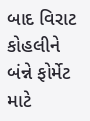બાદ વિરાટ કોહલીને બંન્ને ફોર્મેટ માટે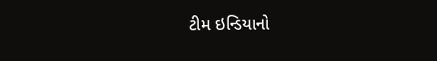ટીમ ઇન્ડિયાનો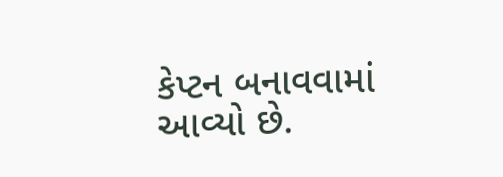કેપ્ટન બનાવવામાં આવ્યો છે.